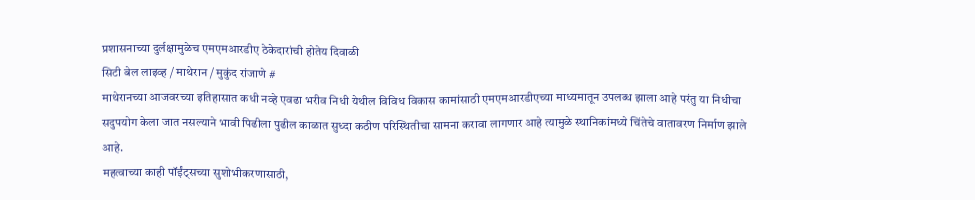प्रशासनाच्या दुर्लक्षामुळेच एमएमआरडीए ठेकेदारांची होतेय दिवाळी
सिटी बेल लाइव्ह / माथेरान / मुकुंद रांजाणे #
माथेरानच्या आजवरच्या इतिहासात कधी नव्हे एवढा भरीव निधी येथील विविध विकास कामांसाठी एमएमआरडीएच्या माध्यमातून उपलब्ध झाला आहे परंतु या निधीचा सदुपयोग केला जात नसल्याने भावी पिढीला पुढील काळात सुध्दा कठीण परिस्थितीचा सामना करावा लागणार आहे त्यामुळे स्थानिकांमध्ये चिंतेचे वातावरण निर्माण झाले आहे.
महत्वाच्या काही पॉईंट्सच्या सुशोभीकरणासाठी,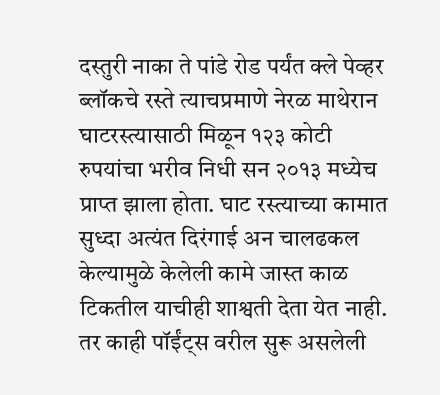दस्तुरी नाका ते पांडे रोड पर्यंत क्ले पेव्हर ब्लॉकचे रस्ते त्याचप्रमाणे नेरळ माथेरान घाटरस्त्यासाठी मिळून १२३ कोटी रुपयांचा भरीव निधी सन २०१३ मध्येच प्राप्त झाला होता. घाट रस्त्याच्या कामात सुध्दा अत्यंत दिरंगाई अन चालढकल केल्यामुळे केलेली कामे जास्त काळ टिकतील याचीही शाश्वती देता येत नाही. तर काही पॉईंट्स वरील सुरू असलेली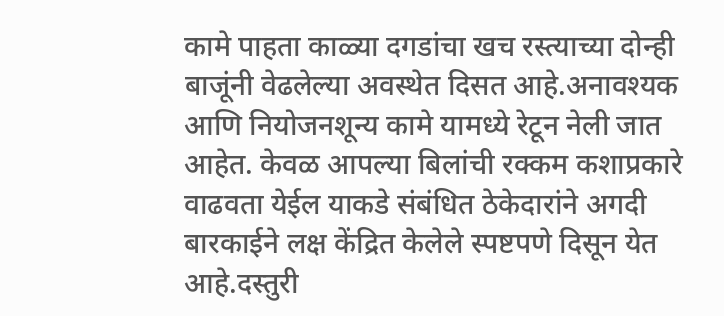कामे पाहता काळ्या दगडांचा खच रस्त्याच्या दोन्ही बाजूंनी वेढलेल्या अवस्थेत दिसत आहे.अनावश्यक आणि नियोजनशून्य कामे यामध्ये रेटून नेली जात आहेत. केवळ आपल्या बिलांची रक्कम कशाप्रकारे वाढवता येईल याकडे संबंधित ठेकेदारांने अगदी बारकाईने लक्ष केंद्रित केलेले स्पष्टपणे दिसून येत आहे.दस्तुरी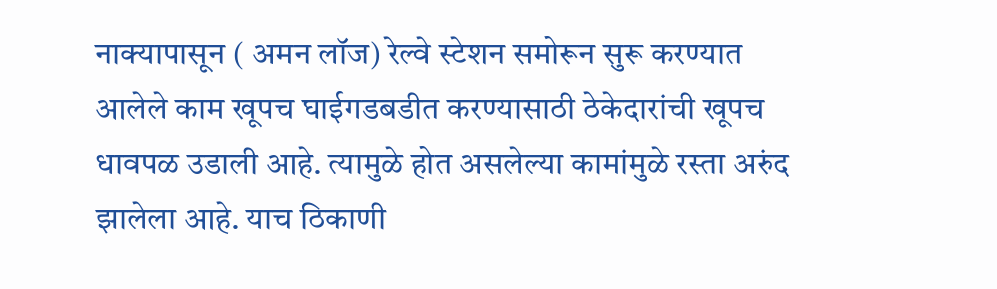नाक्यापासून ( अमन लॉज) रेल्वे स्टेशन समोरून सुरू करण्यात आलेले काम खूपच घाईगडबडीत करण्यासाठी ठेकेदारांची खूपच धावपळ उडाली आहे. त्यामुळे होत असलेल्या कामांमुळे रस्ता अरुंद झालेला आहे. याच ठिकाणी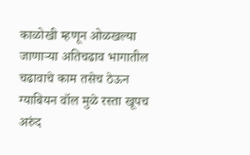काळोखी म्हणून ओळखल्या जाणाऱ्या अतिचढाव भागातील चढावाचे काम तसेच ठेऊन ग्याबियन वॉल मुळे रस्ता खूपच अरुंद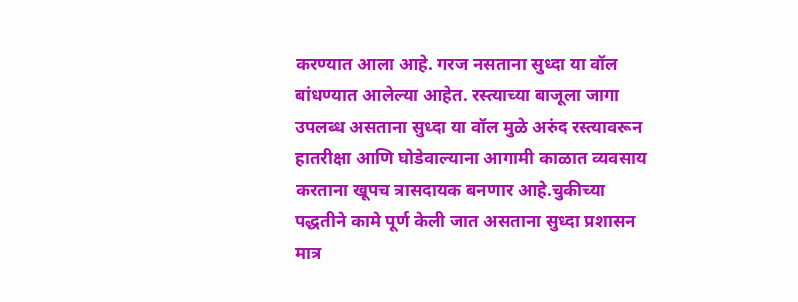करण्यात आला आहे. गरज नसताना सुध्दा या वॉल बांधण्यात आलेल्या आहेत. रस्त्याच्या बाजूला जागा उपलब्ध असताना सुध्दा या वॉल मुळे अरुंद रस्त्यावरून हातरीक्षा आणि घोडेवाल्याना आगामी काळात व्यवसाय करताना खूपच त्रासदायक बनणार आहे.चुकीच्या पद्धतीने कामे पूर्ण केली जात असताना सुध्दा प्रशासन मात्र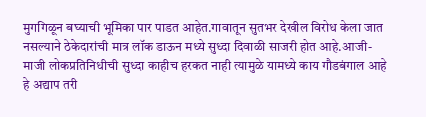मुगगिळून बघ्याची भूमिका पार पाडत आहेत.गावातून सुतभर देखील विरोध केला जात नसल्याने ठेकेदारांची मात्र लॉक डाऊन मध्ये सुध्दा दिवाळी साजरी होत आहे.आजी-माजी लोकप्रतिनिधीची सुध्दा काहीच हरकत नाही त्यामुळे यामध्ये काय गौडबंगाल आहे हे अद्याप तरी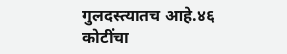गुलदस्त्यातच आहे.४६ कोटींचा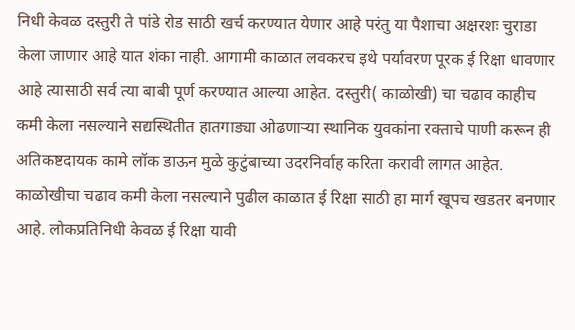निधी केवळ दस्तुरी ते पांडे रोड साठी खर्च करण्यात येणार आहे परंतु या पैशाचा अक्षरशः चुराडा केला जाणार आहे यात शंका नाही. आगामी काळात लवकरच इथे पर्यावरण पूरक ई रिक्षा धावणार आहे त्यासाठी सर्व त्या बाबी पूर्ण करण्यात आल्या आहेत. दस्तुरी( काळोखी) चा चढाव काहीच कमी केला नसल्याने सद्यस्थितीत हातगाड्या ओढणाऱ्या स्थानिक युवकांना रक्ताचे पाणी करून ही अतिकष्टदायक कामे लॉक डाऊन मुळे कुटुंबाच्या उदरनिर्वाह करिता करावी लागत आहेत. काळोखीचा चढाव कमी केला नसल्याने पुढील काळात ई रिक्षा साठी हा मार्ग खूपच खडतर बनणार आहे. लोकप्रतिनिधी केवळ ई रिक्षा यावी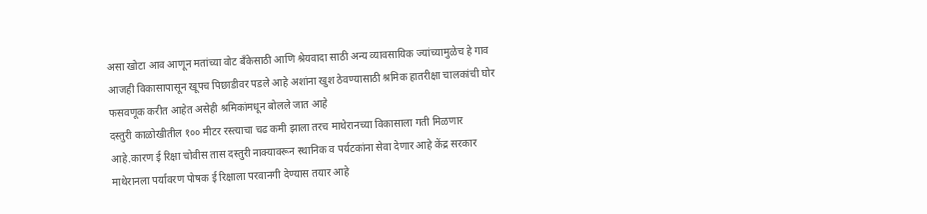असा खोटा आव आणून मतांच्या वोट बँकेसाठी आणि श्रेयवादा साठी अन्य व्यावसायिक ज्यांच्यामुळेच हे गाव आजही विकासापासून खूपच पिछाडीवर पडले आहे अशांना खुश ठेवण्यासाठी श्रमिक हातरीक्षा चालकांची घोर फसवणूक करीत आहेत असेही श्रमिकांमधून बोलले जात आहे
दस्तुरी काळोखीतील १०० मीटर रस्त्याचा चढ कमी झाला तरच माथेरानच्या विकासाला गती मिळणार आहे.कारण ई रिक्षा चोवीस तास दस्तुरी नाक्यावरून स्थानिक व पर्यटकांना सेवा देणार आहे केंद्र सरकार माथेरानला पर्यावरण पोषक ई रिक्षाला परवानगी देण्यास तयार आहे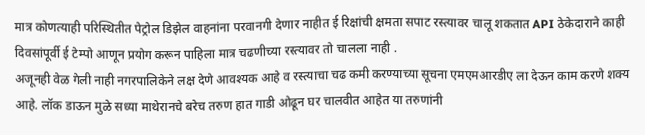मात्र कोणत्याही परिस्थितीत पेट्रोल डिझेल वाहनांना परवानगी देणार नाहीत ई रिक्षांची क्षमता सपाट रस्त्यावर चालू शकतात API ठेकेदाराने काही दिवसांपूर्वी ई टेम्पो आणून प्रयोग करून पाहिला मात्र चढणीच्या रस्त्यावर तो चालला नाही .
अजूनही वेळ गेली नाही नगरपालिकेने लक्ष देणे आवश्यक आहे व रस्त्याचा चढ कमी करण्याच्या सूचना एमएमआरडीए ला देऊन काम करणे शक्य आहे. लॉक डाऊन मुळे सध्या माथेरानचे बरेच तरुण हात गाडी ओढून घर चालवीत आहेत या तरुणांनी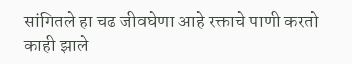सांगितले हा चढ जीवघेणा आहे रक्ताचे पाणी करतो काही झाले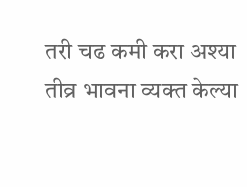तरी चढ कमी करा अश्या तीव्र भावना व्यक्त केल्या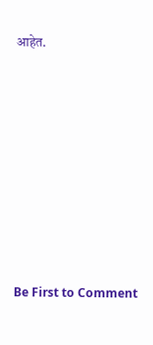आहेत.








Be First to Comment